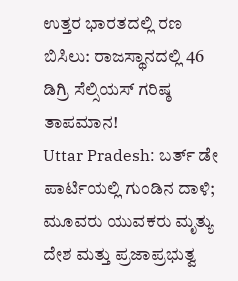ಉತ್ತರ ಭಾರತದಲ್ಲಿ ರಣ ಬಿಸಿಲು: ರಾಜಸ್ಥಾನದಲ್ಲಿ 46 ಡಿಗ್ರಿ ಸೆಲ್ಸಿಯಸ್ ಗರಿಷ್ಠ ತಾಪಮಾನ!
Uttar Pradesh: ಬರ್ತ್ ಡೇ ಪಾರ್ಟಿಯಲ್ಲಿ ಗುಂಡಿನ ದಾಳಿ; ಮೂವರು ಯುವಕರು ಮೃತ್ಯು
ದೇಶ ಮತ್ತು ಪ್ರಜಾಪ್ರಭುತ್ವ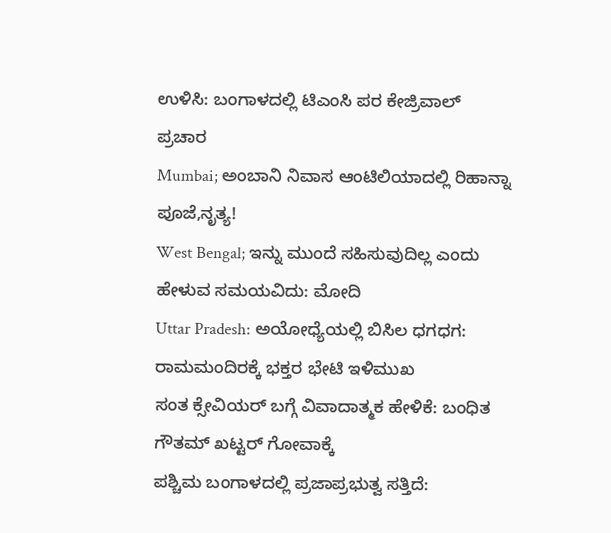ಉಳಿಸಿ: ಬಂಗಾಳದಲ್ಲಿ ಟಿಎಂಸಿ ಪರ ಕೇಜ್ರಿವಾಲ್ ಪ್ರಚಾರ
Mumbai; ಅಂಬಾನಿ ನಿವಾಸ ಆಂಟಿಲಿಯಾದಲ್ಲಿ ರಿಹಾನ್ನಾ ಪೂಜೆ,ನೃತ್ಯ!
West Bengal; ಇನ್ನು ಮುಂದೆ ಸಹಿಸುವುದಿಲ್ಲ ಎಂದು ಹೇಳುವ ಸಮಯವಿದು: ಮೋದಿ
Uttar Pradesh: ಅಯೋಧ್ಯೆಯಲ್ಲಿ ಬಿಸಿಲ ಧಗಧಗ: ರಾಮಮಂದಿರಕ್ಕೆ ಭಕ್ತರ ಭೇಟಿ ಇಳಿಮುಖ
ಸಂತ ಕ್ಸೇವಿಯರ್ ಬಗ್ಗೆ ವಿವಾದಾತ್ಮಕ ಹೇಳಿಕೆ: ಬಂಧಿತ ಗೌತಮ್ ಖಟ್ಟರ್ ಗೋವಾಕ್ಕೆ
ಪಶ್ಚಿಮ ಬಂಗಾಳದಲ್ಲಿ ಪ್ರಜಾಪ್ರಭುತ್ವ ಸತ್ತಿದೆ: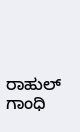ರಾಹುಲ್ ಗಾಂಧಿ